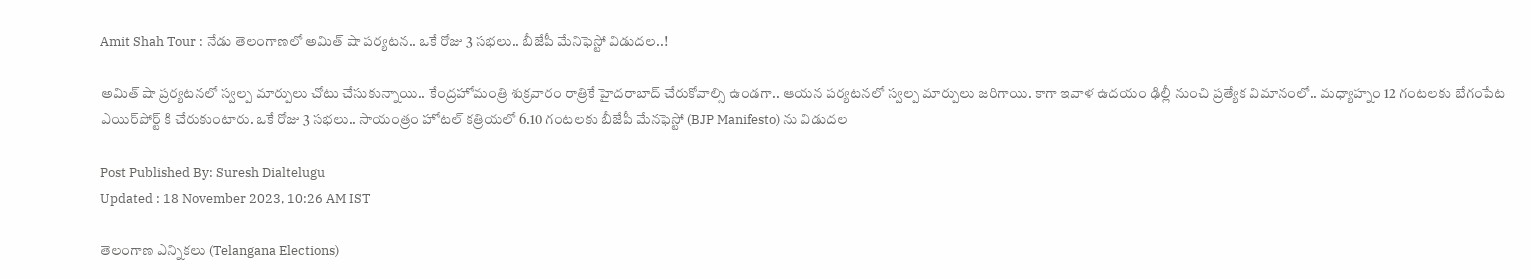Amit Shah Tour : నేడు తెలంగాణలో అమిత్ షా పర్యటన.. ఒకే రోజు 3 సభలు.. బీజేపీ మేనిఫెస్టో విడుదల..!

అమిత్ షా ప్రర్యటనలో స్వల్ప మార్పులు చోటు చేసుకున్నాయి.. కేంద్రహోమంత్రి శుక్రవారం రాత్రికే హైదరాబాద్‌ చేరుకోవాల్సి ఉండగా.. ఆయన పర్యటనలో స్వల్ప మార్పులు జరిగాయి. కాగా ఇవాళ ఉదయం ఢిల్లీ నుంచి ప్రత్యేక విమానంలో.. మధ్యాహ్నం 12 గంటలకు బేగంపేట ఎయిర్‌పోర్ట్‌ కి చేరుకుంటారు. ఒకే రోజు 3 సభలు.. సాయంత్రం హోటల్‌ కత్రియలో 6.10 గంటలకు బీజేపీ మేనఫెస్టో (BJP Manifesto) ను విడుదల

Post Published By: Suresh Dialtelugu
Updated : 18 November 2023, 10:26 AM IST

తెలంగాణ ఎన్నికలు (Telangana Elections)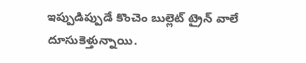ఇప్పుడిప్పుడే కొంచెం బుల్లెట్ ట్రైన్ వాలే దూసుకెళ్తున్నాయి.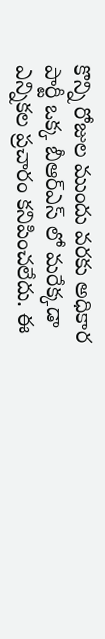కొన్ని రోజుల ముందు వరకు అధికార పార్టీ ఒక్క బీఆర్ఎస్ లో మరేక్కడా ఎన్నికల ప్రచారం కనిపించలేదు. ఈ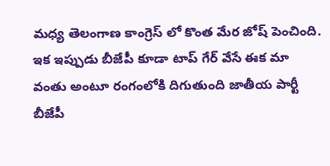మధ్య తెలంగాణ కాంగ్రెస్ లో కొంత మేర జోష్ పెంచింది. ఇక ఇప్పుడు బీజేపీ కూడా టాప్ గేర్ వేసే ఈక మా వంతు అంటూ రంగంలోకి దిగుతుంది జాతీయ పార్టీ బీజేపీ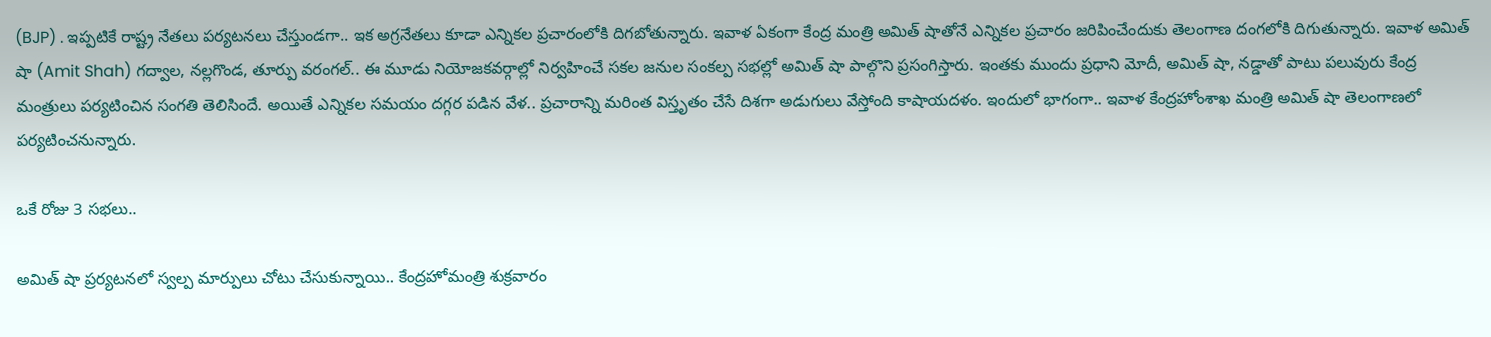(BJP) . ఇప్పటికే రాష్ట్ర నేతలు పర్యటనలు చేస్తుండగా.. ఇక అగ్రనేతలు కూడా ఎన్నికల ప్రచారంలోకి దిగబోతున్నారు. ఇవాళ ఏకంగా కేంద్ర మంత్రి అమిత్ షాతోనే ఎన్నికల ప్రచారం జరిపించేందుకు తెలంగాణ దంగలోకి దిగుతున్నారు. ఇవాళ అమిత్‌ షా (Amit Shah) గద్వాల, నల్లగొండ, తూర్పు వరంగల్‌.. ఈ మూడు నియోజకవర్గాల్లో నిర్వహించే సకల జనుల సంకల్ప సభల్లో అమిత్ షా పాల్గొని ప్రసంగిస్తారు. ఇంతకు ముందు ప్రధాని మోదీ, అమిత్ షా, నడ్డాతో పాటు పలువురు కేంద్ర మంత్రులు పర్యటించిన సంగతి తెలిసిందే. అయితే ఎన్నికల సమయం దగ్గర పడిన వేళ.. ప్రచారాన్ని మరింత విస్తృతం చేసే దిశగా అడుగులు వేస్తోంది కాషాయదళం. ఇందులో భాగంగా.. ఇవాళ కేంద్రహోంశాఖ మంత్రి అమిత్ షా తెలంగాణలో పర్యటించనున్నారు.

ఒకే రోజు 3 సభలు..

అమిత్ షా ప్రర్యటనలో స్వల్ప మార్పులు చోటు చేసుకున్నాయి.. కేంద్రహోమంత్రి శుక్రవారం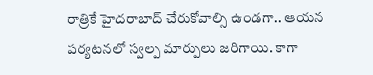రాత్రికే హైదరాబాద్‌ చేరుకోవాల్సి ఉండగా.. ఆయన పర్యటనలో స్వల్ప మార్పులు జరిగాయి. కాగా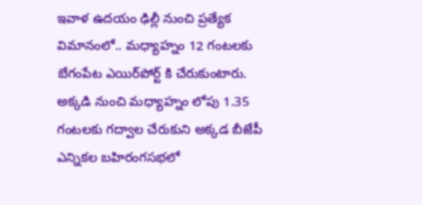ఇవాళ ఉదయం ఢిల్లీ నుంచి ప్రత్యేక విమానంలో.. మధ్యాహ్నం 12 గంటలకు బేగంపేట ఎయిర్‌పోర్ట్‌ కి చేరుకుంటారు. అక్కడి నుంచి మధ్యాహ్నం లోపు 1.35 గంటలకు గద్వాల చేరుకుని అక్కడ బీజేపీ ఎన్నికల బహిరంగసభలో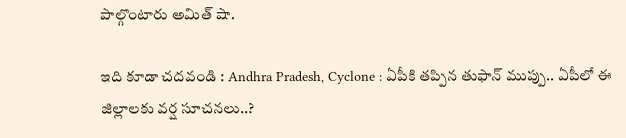పాల్గొంటారు అమిత్ షా.

ఇది కూడా చదవండి : Andhra Pradesh, Cyclone : ఏపీకి తప్పిన తుఫాన్ ముప్పు.. ఏపీలో ఈ జిల్లాలకు వర్ష సూచనలు..?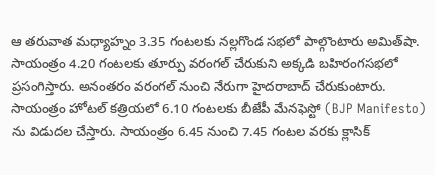ఆ తరువాత మధ్యాహ్నం 3.35 గంటలకు నల్లగొండ సభలో పాల్గొంటారు అమిత్‌షా. సాయంత్రం 4.20 గంటలకు తూర్పు వరంగల్‌ చేరుకుని అక్కడి బహిరంగసభలో ప్రసంగిస్తారు. అనంతరం వరంగల్ నుంచి నేరుగా హైదరాబాద్ చేరుకుంటారు. సాయంత్రం హోటల్‌ కత్రియలో 6.10 గంటలకు బీజేపీ మేనఫెస్టో (BJP Manifesto) ను విడుదల చేస్తారు. సాయంత్రం 6.45 నుంచి 7.45 గంటల వరకు క్లాసిక్‌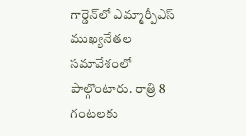గార్డెన్‌లో ఎమ్మార్పీఎస్‌ ముఖ్యనేతల సమావేశంలో పాల్గొంటారు. రాత్రి 8 గంటలకు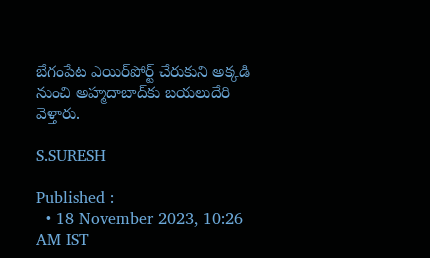బేగంపేట ఎయిర్‌పోర్ట్‌ చేరుకుని అక్కడి నుంచి అహ్మదాబాద్‌కు బయలుదేరి వెళ్తారు.

S.SURESH

Published :
  • 18 November 2023, 10:26 AM IST